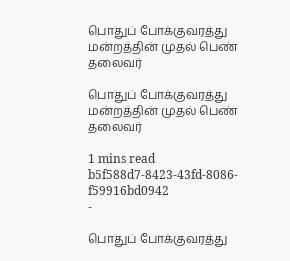பொதுப் போக்குவரத்து மன்றத்தின் முதல் பெண் தலைவர்

பொதுப் போக்குவரத்து மன்றத்தின் முதல் பெண் தலைவர்

1 mins read
b5f588d7-8423-43fd-8086-f59916bd0942
-

பொதுப் போக்குவரத்து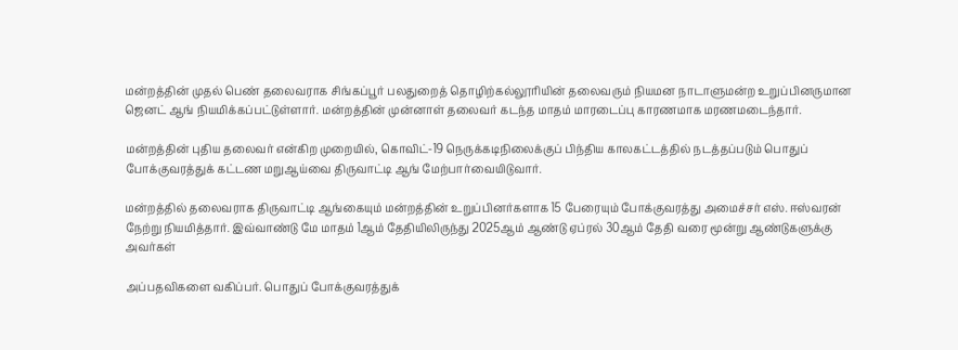மன்றத்தின் முதல் பெண் தலைவராக சிங்கப்பூர் பலதுறைத் தொழிற்கல்லூரியின் தலைவரும் நியமன நாடாளுமன்ற உறுப்பினருமான ஜெனட் ஆங் நியமிக்கப்பட்டுள்ளார். மன்றத்தின் முன்னாள் தலைவர் கடந்த மாதம் மாரடைப்பு காரணமாக மரணமடைந்தார்.

மன்றத்தின் புதிய தலைவர் என்கிற முறையில், கொவிட்-19 நெருக்கடிநிலைக்குப் பிந்திய காலகட்டத்தில் நடத்தப்படும் பொதுப் போக்குவரத்துக் கட்டண மறுஆய்வை திருவாட்டி ஆங் மேற்பார்வையிடுவார்.

மன்றத்தில் தலைவராக திருவாட்டி ஆங்கையும் மன்றத்தின் உறுப்பினர்களாக 15 பேரையும் போக்குவரத்து அமைச்சர் எஸ். ஈஸ்வரன் நேற்று நியமித்தார். இவ்வாண்டு மே மாதம் 1ஆம் தேதியிலிருந்து 2025ஆம் ஆண்டு ஏப்ரல் 30ஆம் தேதி வரை மூன்று ஆண்டுகளுக்கு அவர்கள்

அப்பதவிகளை வகிப்பர். பொதுப் போக்குவரத்துக்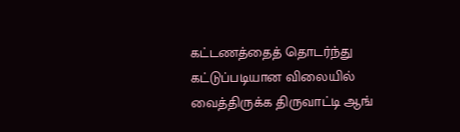கட்டணத்தைத் தொடர்ந்து கட்டுப்படியான விலையில் வைத்திருக்க திருவாட்டி ஆங்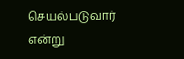செயல்படுவார் என்று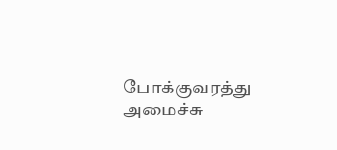போக்குவரத்து அமைச்சு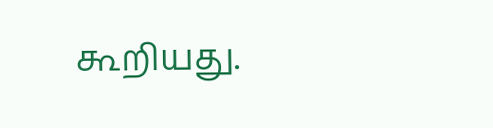கூறியது.